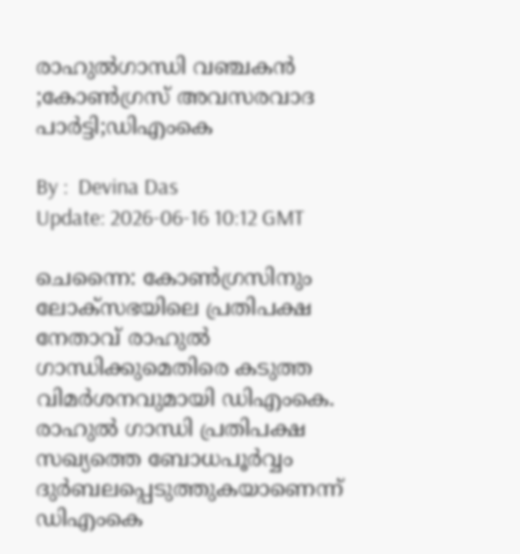രാഹുൽഗാന്ധി വഞ്ചകൻ ;കോൺഗ്രസ് അവസരവാദ പാർട്ടി;ഡിഎംകെ

By :  Devina Das
Update: 2026-06-16 10:12 GMT

ചെന്നൈ: കോൺഗ്രസിനും ലോക്സഭയിലെ പ്രതിപക്ഷ നേതാവ് രാഹുൽ ഗാന്ധിക്കുമെതിരെ കടുത്ത വിമർശനവുമായി ഡിഎംകെ. രാഹുൽ ഗാന്ധി പ്രതിപക്ഷ സഖ്യത്തെ ബോധപൂർവ്വം ദുർബലപ്പെടുത്തുകയാണെന്ന് ഡിഎംകെ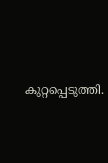കുറ്റപ്പെടുത്തി.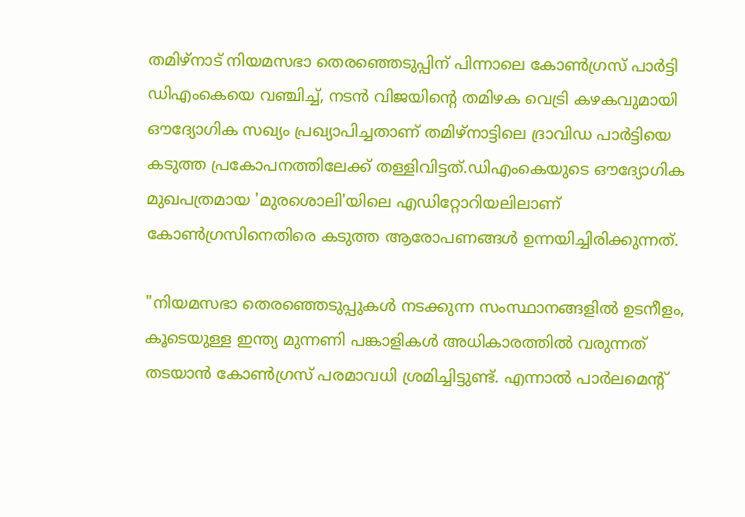തമിഴ്‌നാട് നിയമസഭാ തെരഞ്ഞെടുപ്പിന് പിന്നാലെ കോൺഗ്രസ് പാർട്ടി ഡിഎംകെയെ വഞ്ചിച്ച്, നടൻ വിജയിന്റെ തമിഴക വെട്രി കഴകവുമായി ഔദ്യോഗിക സഖ്യം പ്രഖ്യാപിച്ചതാണ് തമിഴ്‌നാട്ടിലെ ദ്രാവിഡ പാർട്ടിയെ കടുത്ത പ്രകോപനത്തിലേക്ക് തള്ളിവിട്ടത്.ഡിഎംകെയുടെ ഔദ്യോഗിക മുഖപത്രമായ 'മുരശൊലി'യിലെ എഡിറ്റോറിയലിലാണ് കോൺഗ്രസിനെതിരെ കടുത്ത ആരോപണങ്ങൾ ഉന്നയിച്ചിരിക്കുന്നത്.

"നിയമസഭാ തെരഞ്ഞെടുപ്പുകൾ നടക്കുന്ന സംസ്ഥാനങ്ങളിൽ ഉടനീളം, കൂടെയുള്ള ഇന്ത്യ മുന്നണി പങ്കാളികൾ അധികാരത്തിൽ വരുന്നത് തടയാൻ കോൺഗ്രസ് പരമാവധി ശ്രമിച്ചിട്ടുണ്ട്. എന്നാൽ പാർലമെന്റ്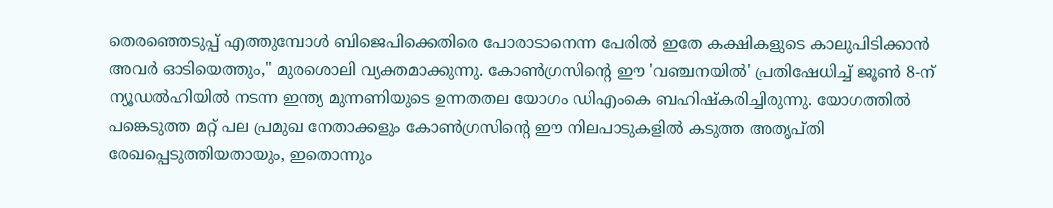തെരഞ്ഞെടുപ്പ് എത്തുമ്പോൾ ബിജെപിക്കെതിരെ പോരാടാനെന്ന പേരിൽ ഇതേ കക്ഷികളുടെ കാലുപിടിക്കാൻ അവർ ഓടിയെത്തും," മുരശൊലി വ്യക്തമാക്കുന്നു. കോൺഗ്രസിന്റെ ഈ 'വഞ്ചനയിൽ' പ്രതിഷേധിച്ച് ജൂൺ 8-ന് ന്യൂഡൽഹിയിൽ നടന്ന ഇന്ത്യ മുന്നണിയുടെ ഉന്നതതല യോഗം ഡിഎംകെ ബഹിഷ്കരിച്ചിരുന്നു. യോഗത്തിൽ പങ്കെടുത്ത മറ്റ് പല പ്രമുഖ നേതാക്കളും കോൺഗ്രസിന്റെ ഈ നിലപാടുകളിൽ കടുത്ത അതൃപ്തി രേഖപ്പെടുത്തിയതായും, ഇതൊന്നും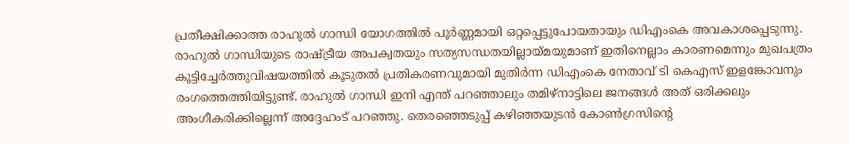പ്രതീക്ഷിക്കാത്ത രാഹുൽ ഗാന്ധി യോഗത്തിൽ പൂർണ്ണമായി ഒറ്റപ്പെട്ടുപോയതായും ഡിഎംകെ അവകാശപ്പെടുന്നു. രാഹുൽ ഗാന്ധിയുടെ രാഷ്ട്രീയ അപക്വതയും സത്യസന്ധതയില്ലായ്മയുമാണ് ഇതിനെല്ലാം കാരണമെന്നും മുഖപത്രം കൂട്ടിച്ചേർത്തുവിഷയത്തിൽ കൂടുതൽ പ്രതികരണവുമായി മുതിർന്ന ഡിഎംകെ നേതാവ് ടി കെഎസ് ഇളങ്കോവനും രംഗത്തെത്തിയിട്ടുണ്ട്. രാഹുൽ ഗാന്ധി ഇനി എന്ത് പറഞ്ഞാലും തമിഴ്‌നാട്ടിലെ ജനങ്ങൾ അത് ഒരിക്കലും അംഗീകരിക്കില്ലെന്ന് അദ്ദേഹംട് പറഞ്ഞു. തെരഞ്ഞെടുപ്പ് കഴിഞ്ഞയുടൻ കോൺഗ്രസിന്റെ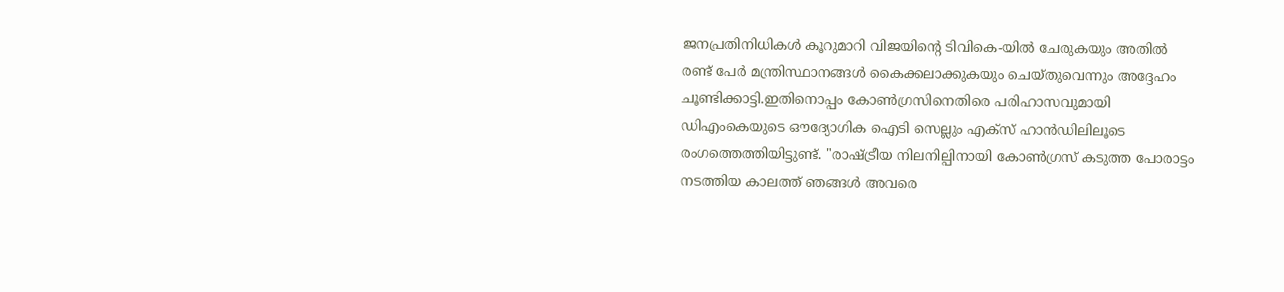ജനപ്രതിനിധികൾ കൂറുമാറി വിജയിന്റെ ടിവികെ-യിൽ ചേരുകയും അതിൽ രണ്ട് പേർ മന്ത്രിസ്ഥാനങ്ങൾ കൈക്കലാക്കുകയും ചെയ്തുവെന്നും അദ്ദേഹം ചൂണ്ടിക്കാട്ടി.ഇതിനൊപ്പം കോൺഗ്രസിനെതിരെ പരിഹാസവുമായി ഡിഎംകെയുടെ ഔദ്യോഗിക ഐടി സെല്ലും എക്സ് ഹാൻഡിലിലൂടെ രംഗത്തെത്തിയിട്ടുണ്ട്. "രാഷ്ട്രീയ നിലനില്പിനായി കോൺഗ്രസ് കടുത്ത പോരാട്ടം നടത്തിയ കാലത്ത് ഞങ്ങൾ അവരെ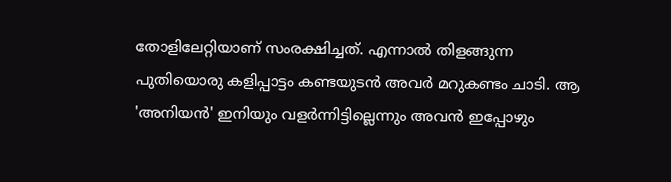തോളിലേറ്റിയാണ് സംരക്ഷിച്ചത്. എന്നാൽ തിളങ്ങുന്ന പുതിയൊരു കളിപ്പാട്ടം കണ്ടയുടൻ അവർ മറുകണ്ടം ചാടി. ആ 'അനിയൻ' ഇനിയും വളർന്നിട്ടില്ലെന്നും അവൻ ഇപ്പോഴും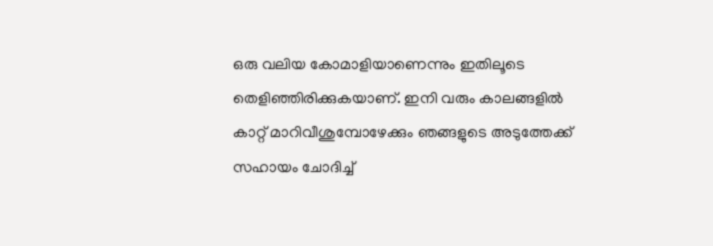ഒരു വലിയ കോമാളിയാണെന്നും ഇതിലൂടെ തെളിഞ്ഞിരിക്കുകയാണ്. ഇനി വരും കാലങ്ങളിൽ കാറ്റ് മാറിവീശുമ്പോഴേക്കും ഞങ്ങളുടെ അടുത്തേക്ക് സഹായം ചോദിച്ച്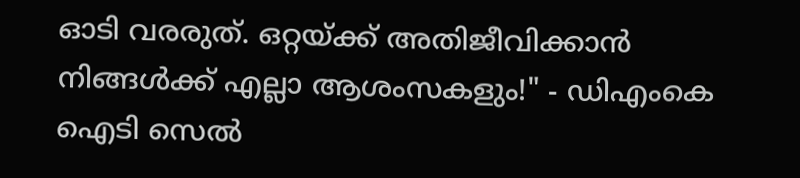ഓടി വരരുത്. ഒറ്റയ്ക്ക് അതിജീവിക്കാൻ നിങ്ങൾക്ക് എല്ലാ ആശംസകളും!" - ഡിഎംകെ ഐടി സെൽ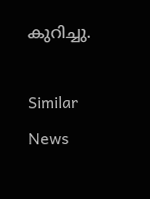കുറിച്ചു.

Similar News